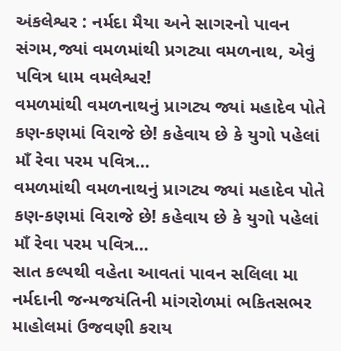અંકલેશ્વર : નર્મદા મૈયા અને સાગરનો પાવન સંગમ,જ્યાં વમળમાંથી પ્રગટ્યા વમળનાથ, એવું પવિત્ર ધામ વમલેશ્વર!
વમળમાંથી વમળનાથનું પ્રાગટ્ય જ્યાં મહાદેવ પોતે કણ-કણમાં વિરાજે છે! કહેવાય છે કે યુગો પહેલાં માઁ રેવા પરમ પવિત્ર…
વમળમાંથી વમળનાથનું પ્રાગટ્ય જ્યાં મહાદેવ પોતે કણ-કણમાં વિરાજે છે! કહેવાય છે કે યુગો પહેલાં માઁ રેવા પરમ પવિત્ર…
સાત કલ્પથી વહેતા આવતાં પાવન સલિલા મા નર્મદાની જન્મજયંતિની માંગરોળમાં ભકિતસભર માહોલમાં ઉજવણી કરાય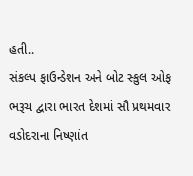હતી..
સંકલ્પ ફાઉન્ડેશન અને બોટ સ્કુલ ઓફ ભરૂચ દ્વારા ભારત દેશમાં સૌ પ્રથમવાર વડોદરાના નિષ્ણાંત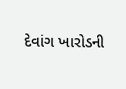દેવાંગ ખારોડની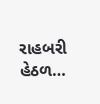રાહબરી હેઠળ…